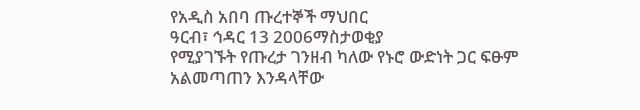የአዲስ አበባ ጡረተኞች ማህበር
ዓርብ፣ ኅዳር 13 2006ማስታወቂያ
የሚያገኙት የጡረታ ገንዘብ ካለው የኑሮ ውድነት ጋር ፍፁም አልመጣጠን እንዳላቸው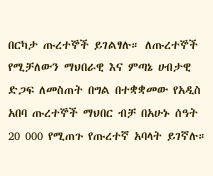በርካታ ጡረተኞች ይገልፃሉ። ለጡረተኞች የሚቻለውን ማህበራዊ እና ምጣኔ ሀብታዊ ድጋፍ ለመስጠት በግል በተቋቋመው የአዲስ አበባ ጡረተኞች ማህበር ብቻ በአሁኑ ሰዓት 20 000 የሚጠጉ የጡረተኛ አባላት ይገኛሉ።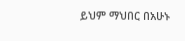ይህም ማህበር በአሁኑ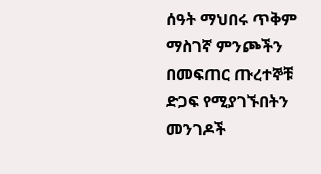ሰዓት ማህበሩ ጥቅም ማስገኛ ምንጮችን በመፍጠር ጡረተኞቹ ድጋፍ የሚያገኙበትን መንገዶች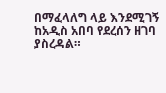በማፈላለግ ላይ እንደሚገኝ ከአዲስ አበባ የደረሰን ዘገባ ያስረዳል።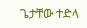ጌታቸው ተድላ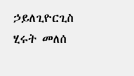ኃይለጊዮርጊስ
ሂሩት መለሰ